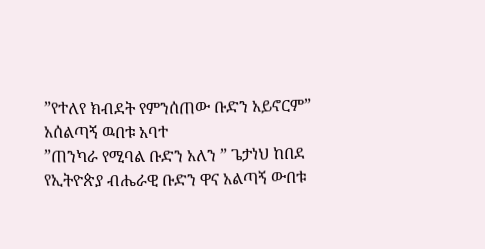”የተለየ ክብደት የምንሰጠው ቡድን አይኖርም” አሰልጣኝ ዉበቱ አባተ
”ጠንካራ የሚባል ቡድን አለን ” ጌታነህ ከበደ
የኢትዮጵያ ብሔራዊ ቡድን ዋና አልጣኝ ውበቱ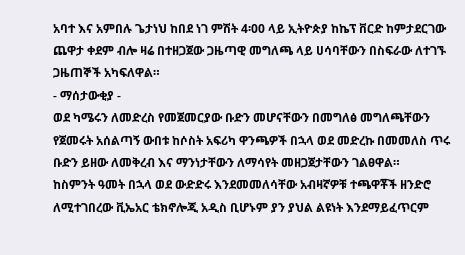አባተ እና አምበሉ ጌታነህ ከበደ ነገ ምሽት 4፡00 ላይ ኢትዮጵያ ከኬፕ ቨርድ ከምታደርገው ጨዋታ ቀደም ብሎ ዛሬ በተዘጋጀው ጋዜጣዊ መግለጫ ላይ ሀሳባቸውን በስፍራው ለተገኙ ጋዜጠኞች አካፍለዋል።
- ማሰታውቂያ -
ወደ ካሜሩን ለመድረስ የመጀመርያው ቡድን መሆናቸውን በመግለፅ መግለጫቸውን የጀመሩት አሰልጣኝ ውበቱ ከሶስት አፍሪካ ዋንጫዎች በኋላ ወደ መድረኩ በመመለስ ጥሩ ቡድን ይዘው ለመቅረብ እና ማንነታቸውን ለማሳየት መዘጋጀታቸውን ገልፀዋል።
ከስምንት ዓመት በኋላ ወደ ውድድሩ እንደመመለሳቸው አብዛኛዎቹ ተጫዋቾች ዘንድሮ ለሚተገበረው ቪኤአር ቴክኖሎጂ አዲስ ቢሆኑም ያን ያህል ልዩነት እንደማይፈጥርም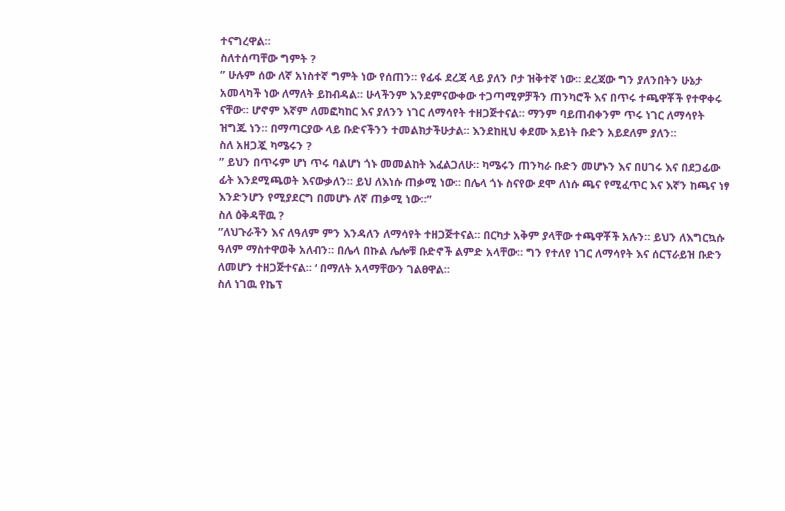ተናግረዋል።
ስለተሰጣቸው ግምት ?
” ሁሉም ሰው ለኛ አነስተኛ ግምት ነው የሰጠን። የፊፋ ደረጃ ላይ ያለን ቦታ ዝቅተኛ ነው። ደረጃው ግን ያለንበትን ሁኔታ አመላካች ነው ለማለት ይከብዳል። ሁላችንም እንደምናውቀው ተጋጣሚዎቻችን ጠንካሮች እና በጥሩ ተጫዋቾች የተዋቀሩ ናቸው። ሆኖም እኛም ለመፎካከር እና ያለንን ነገር ለማሳየት ተዘጋጅተናል። ማንም ባይጠብቀንም ጥሩ ነገር ለማሳየት ዝግጁ ነን። በማጣርያው ላይ ቡድናችንን ተመልክታችሁታል። እንደከዚህ ቀደሙ አይነት ቡድን አይደለም ያለን።
ስለ አዘጋጇ ካሜሩን ?
” ይህን በጥሩም ሆነ ጥሩ ባልሆነ ጎኑ መመልከት እፈልጋለሁ። ካሜሩን ጠንካራ ቡድን መሆኑን እና በሀገሩ እና በደጋፊው ፊት እንደሚጫወት እናውቃለን። ይህ ለእነሱ ጠቃሚ ነው። በሌላ ጎኑ ስናየው ደሞ ለነሱ ጫና የሚፈጥር እና እኛን ከጫና ነፃ እንድንሆን የሚያደርግ በመሆኑ ለኛ ጠቃሚ ነው።”
ስለ ዕቅዳቸዉ ?
”ለህጉራችን እና ለዓለም ምን እንዳለን ለማሳየት ተዘጋጅተናል። በርካታ አቅም ያላቸው ተጫዋቾች አሉን። ይህን ለእግርኳሱ ዓለም ማስተዋወቅ አለብን። በሌላ በኩል ሌሎቹ ቡድኖች ልምድ አላቸው። ግን የተለየ ነገር ለማሳየት እና ሰርፕራይዝ ቡድን ለመሆን ተዘጋጅተናል። ‘ በማለት አላማቸውን ገልፀዋል።
ስለ ነገዉ የኬፕ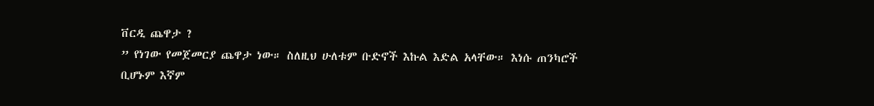ቨርዲ ጨዋታ ?
” የነገው የመጀመርያ ጨዋታ ነው። ስለዚህ ሁለቱም ቡድኖች እኩል እድል አላቸው። እነሱ ጠንካሮች ቢሆኑም እኛም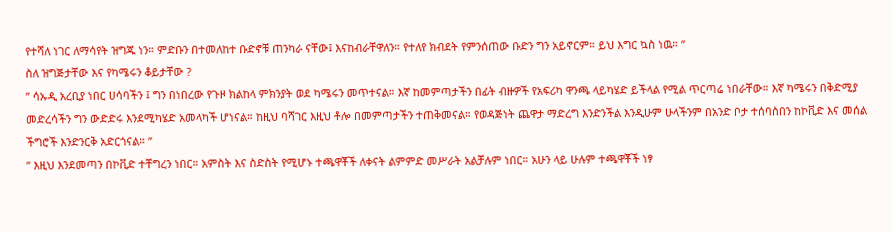የተሻለ ነገር ለማሳየት ዝግጁ ነን። ምድቡን በተመለከተ ቡድኖቹ ጠንካራ ናቸው፤ እናከብራቸዋለን። የተለየ ክብደት የምንሰጠው ቡድን ግን አይኖርም። ይህ እግር ኳስ ነዉ። ”
ስለ ዝግጅታቸው እና የካሜሩን ቆይታቸው ?
” ሳኡዲ አረቢያ ነበር ሀሳባችን ፤ ግን በነበረው የጉዞ ክልከላ ምክንያት ወደ ካሜሩን መጥተናል። እኛ ከመምጣታችን በፊት ብዙዎች የአፍሪካ ዋንጫ ላይካሄድ ይችላል የሚል ጥርጣሬ ነበራቸው። እኛ ካሜሩን በቅድሚያ መድረሳችን ግን ውድድሩ እንደሚካሄድ አመላካች ሆነናል። ከዚህ ባሻገር እዚህ ቶሎ በመምጣታችን ተጠቅመናል። የወዳጅነት ጨዋታ ማድረግ እንድንችል እንዲሁም ሁላችንም በአንድ ቦታ ተሰባስበን ከኮቪድ እና መሰል ችግሮች እንድንርቅ አድርጎናል። ”
” እዚህ እንደመጣን በኮቪድ ተቸግረን ነበር። አምስት እና ስድስት የሚሆኑ ተጫዋቾች ለቀናት ልምምድ መሥራት አልቻሉም ነበር። አሁን ላይ ሁሉም ተጫዋቾች ነፃ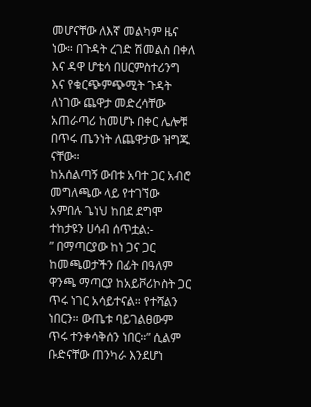መሆናቸው ለእኛ መልካም ዜና ነው። በጉዳት ረገድ ሽመልስ በቀለ እና ዳዋ ሆቴሳ በሀርምስተሪንግ እና የቁርጭምጭሚት ጉዳት ለነገው ጨዋታ መድረሳቸው አጠራጣሪ ከመሆኑ በቀር ሌሎቹ በጥሩ ጤንነት ለጨዋታው ዝግጁ ናቸው።
ከአሰልጣኝ ውበቱ አባተ ጋር አብሮ መግለጫው ላይ የተገኘው አምበሉ ጌነህ ከበደ ደግሞ ተከታዩን ሀሳብ ሰጥቷል:-
” በማጣርያው ከነ ጋና ጋር ከመጫወታችን በፊት በዓለም ዋንጫ ማጣርያ ከአይቮሪኮስት ጋር ጥሩ ነገር አሳይተናል። የተሻልን ነበርን። ውጤቱ ባይገልፀውም ጥሩ ተንቀሳቅሰን ነበር።” ሲልም ቡድናቸው ጠንካራ እንደሆነ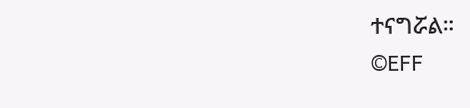ተናግሯል።
©EFF